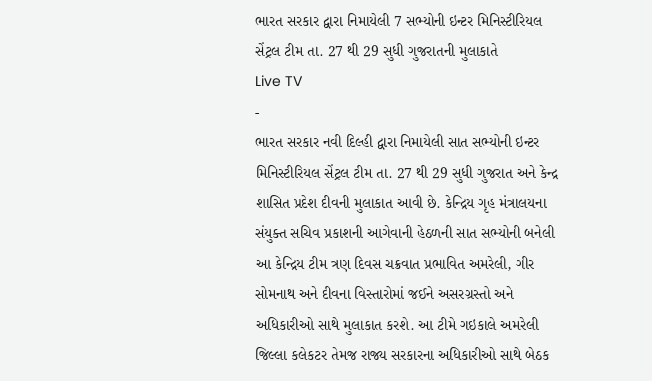ભારત સરકાર દ્વારા નિમાયેલી 7 સભ્યોની ઇન્ટર મિનિસ્ટીરિયલ સેંટ્રલ ટીમ તા. 27 થી 29 સુધી ગુજરાતની મુલાકાતે
Live TV
-
ભારત સરકાર નવી દિલ્હી દ્વારા નિમાયેલી સાત સભ્યોની ઇન્ટર મિનિસ્ટીરિયલ સેંટ્રલ ટીમ તા. 27 થી 29 સુધી ગુજરાત અને કેન્દ્ર શાસિત પ્રદેશ દીવની મુલાકાત આવી છે. કેન્દ્રિય ગૃહ મંત્રાલયના સંયુક્ત સચિવ પ્રકાશની આગેવાની હેઠળની સાત સભ્યોની બનેલી આ કેન્દ્રિય ટીમ ત્રણ દિવસ ચક્રવાત પ્રભાવિત અમરેલી, ગીર સોમનાથ અને દીવના વિસ્તારોમાં જઈને અસરગ્રસ્તો અને અધિકારીઓ સાથે મુલાકાત કરશે. આ ટીમે ગઇકાલે અમરેલી જિલ્લા કલેકટર તેમજ રાજ્ય સરકારના અધિકારીઓ સાથે બેઠક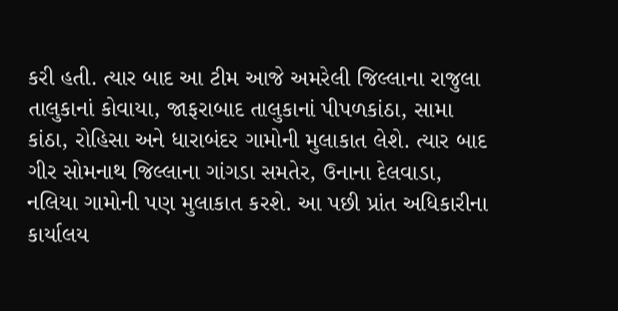કરી હતી. ત્યાર બાદ આ ટીમ આજે અમરેલી જિલ્લાના રાજુલા તાલુકાનાં કોવાયા, જાફરાબાદ તાલુકાનાં પીપળકાંઠા, સામા કાંઠા, રોહિસા અને ધારાબંદર ગામોની મુલાકાત લેશે. ત્યાર બાદ ગીર સોમનાથ જિલ્લાના ગાંગડા સમતેર, ઉનાના દેલવાડા, નલિયા ગામોની પણ મુલાકાત કરશે. આ પછી પ્રાંત અધિકારીના કાર્યાલય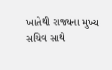ખાતેથી રાજ્યના મુખ્ય સચિવ સાથે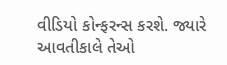વીડિયો કોન્ફરન્સ કરશે. જ્યારે આવતીકાલે તેઓ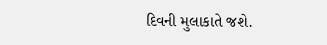દિવની મુલાકાતે જશે.